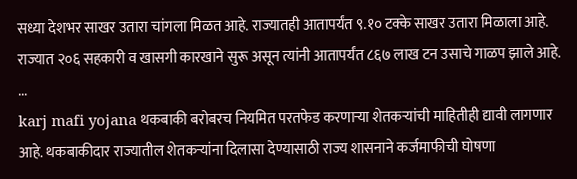सध्या देशभर साखर उतारा चांगला मिळत आहे. राज्यातही आतापर्यंत ९.१० टक्के साखर उतारा मिळाला आहे. राज्यात २०६ सहकारी व खासगी कारखाने सुरू असून त्यांनी आतापर्यंत ८६७ लाख टन उसाचे गाळप झाले आहे. ...
karj mafi yojana थकबाकी बरोबरच नियमित परतफेड करणाऱ्या शेतकऱ्यांची माहितीही द्यावी लागणार आहे. थकबाकीदार राज्यातील शेतकऱ्यांना दिलासा देण्यासाठी राज्य शासनाने कर्जमाफीची घोषणा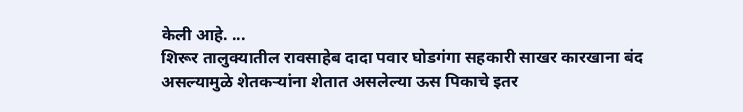केली आहे. ...
शिरूर तालुक्यातील रावसाहेब दादा पवार घोडगंगा सहकारी साखर कारखाना बंद असल्यामुळे शेतकऱ्यांना शेतात असलेल्या ऊस पिकाचे इतर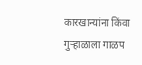कारखान्यांना किंवा गुऱ्हाळाला गाळप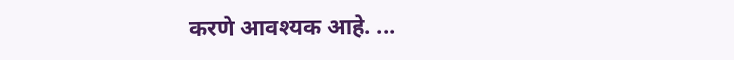करणे आवश्यक आहे. ...